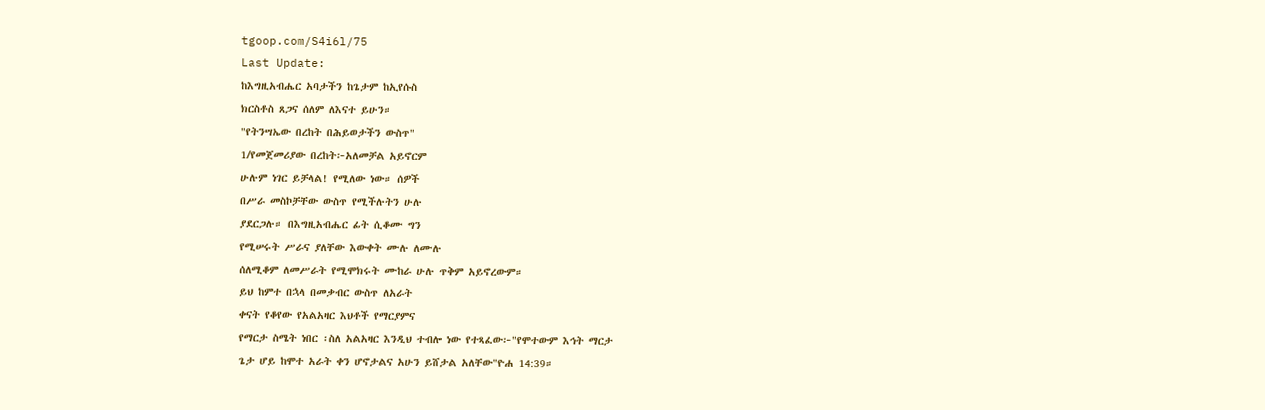tgoop.com/S4i6l/75
Last Update:
ከእግዚአብሔር አባታችን ከጌታም ከኢየሱስ
ክርስቶስ ጸጋና ሰለም ለእናተ ይሁን።
"የትንሣኤው በረከት በሕይወታችን ውስጥ"
1/የመጀመሪያው በረከት፦አለመቻል አይኖርም
ሁሉም ነገር ይቻላል! የሚለው ነው። ሰዎች
በሥራ መስኮቻቸው ውስጥ የሚችሉትን ሁሉ
ያደርጋሉ። በእግዚአብሔር ፊት ሲቆሙ ግን
የሚሠሩት ሥራና ያለቸው እውቀት ሙሉ ለሙሉ
ሰለሚቆም ለመሥራት የሚሞክሩት ሙከራ ሁሉ ጥቅም አይኖረውም።
ይህ ከምተ በኋላ በመቃብር ውስጥ ለአራት
ቀናት የቆየው የአልአዛር እህቶች የማርያምና
የማርታ ስሜት ነበር ፡ስለ አልአዛር እንዲህ ተብሎ ነው የተጻፈው፦"የሞተውም እኅት ማርታ
ጌታ ሆይ ከሞተ አራት ቀን ሆኖታልና አሁን ይሸታል አለቸው"ዮሐ 14:39።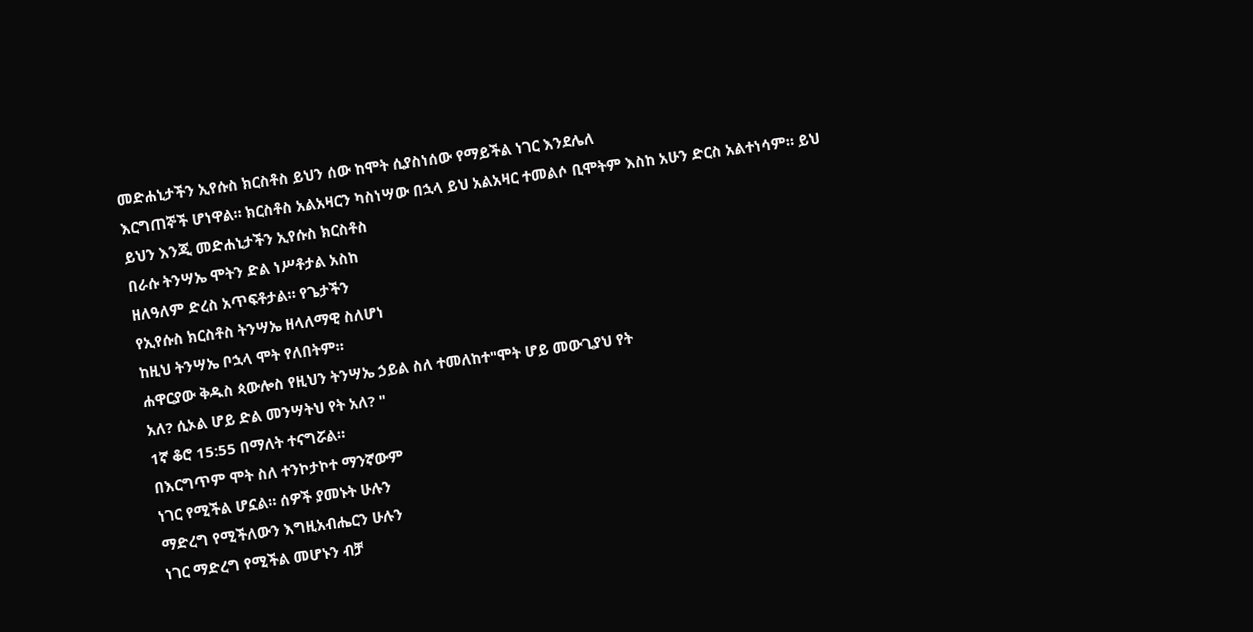መድሐኒታችን ኢየሱስ ክርስቶስ ይህን ሰው ከሞት ሲያስነሰው የማይችል ነገር እንደሌለ
እርግጠኞች ሆነዋል። ክርስቶስ አልአዛርን ካስነሣው በኋላ ይህ አልአዛር ተመልሶ ቢሞትም እስከ አሁን ድርስ አልተነሳም። ይህ
ይህን እንጂ መድሐኒታችን ኢየሱስ ክርስቶስ
በራሱ ትንሣኤ ሞትን ድል ነሥቶታል አስከ
ዘለዓለም ድረስ አጥፍቶታል። የጌታችን
የኢየሱስ ክርስቶስ ትንሣኤ ዘላለማዊ ስለሆነ
ከዚህ ትንሣኤ ቦኋላ ሞት የለበትም።
ሐዋርያው ቅዱስ ጳውሎስ የዚህን ትንሣኤ ኃይል ስለ ተመለከተ"ሞት ሆይ መውጊያህ የት
አለ? ሲኦል ሆይ ድል መንሣትህ የት አለ? "
1ኛ ቆሮ 15:55 በማለት ተናግሯል።
በእርግጥም ሞት ስለ ተንኮታኮተ ማንኛውም
ነገር የሚችል ሆኗል። ሰዎች ያመኑት ሁሉን
ማድረግ የሚችለውን እግዚአብሔርን ሁሉን
ነገር ማድረግ የሚችል መሆኑን ብቻ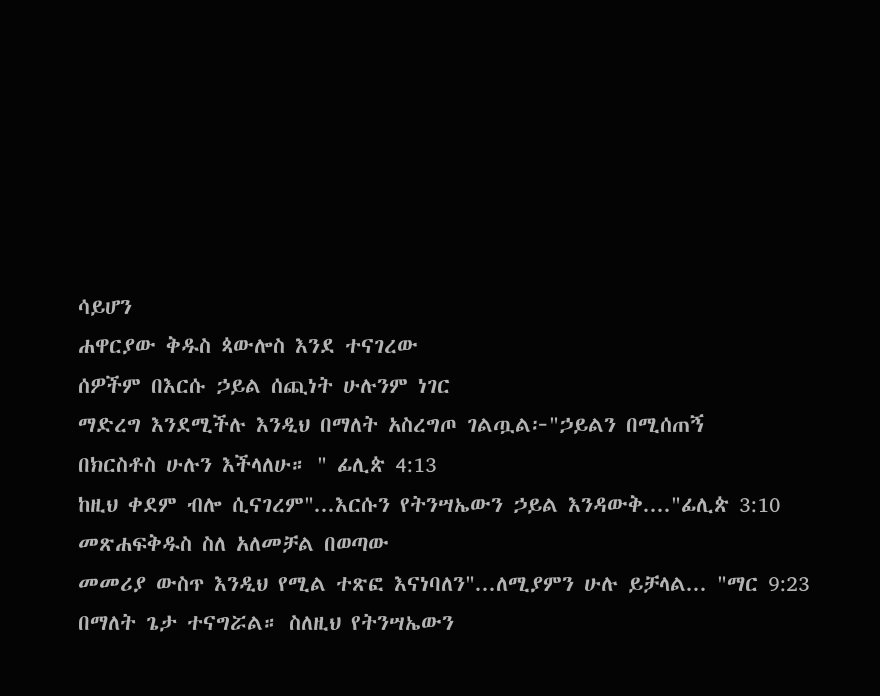ሳይሆን
ሐዋርያው ቅዱስ ጳውሎስ እንደ ተናገረው
ሰዎችም በእርሱ ኃይል ሰጪነት ሁሉንም ነገር
ማድረግ እንደሚችሉ እንዲህ በማለት አስረግጦ ገልጧል፦"ኃይልን በሚሰጠኝ
በክርስቶስ ሁሉን እችላለሁ። " ፊሊጵ 4:13
ከዚህ ቀደም ብሎ ሲናገረም"...እርሱን የትንሣኤውን ኃይል እንዳውቅ...."ፊሊጵ 3:10
መጽሐፍቅዱስ ስለ አለመቻል በወጣው
መመሪያ ውስጥ እንዲህ የሚል ተጽፎ እናነባለን"...ለሚያምን ሁሉ ይቻላል... "ማር 9:23 በማለት ጌታ ተናግሯል። ስለዚህ የትንሣኤውን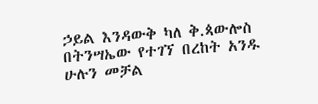ኃይል እንዳውቅ ካለ ቅ.ጳውሎስ
በትንሣኤው የተገኘ በረከት አንዱ ሁሉን መቻል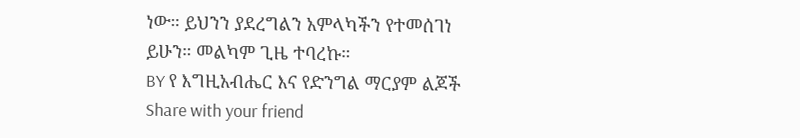ነው። ይህንን ያደረግልን አምላካችን የተመሰገነ
ይሁን። መልካም ጊዜ ተባረኩ።
BY የ እግዚአብሔር እና የድንግል ማርያም ልጆች
Share with your friend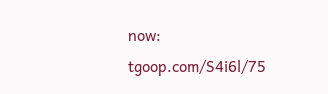now:
tgoop.com/S4i6l/75